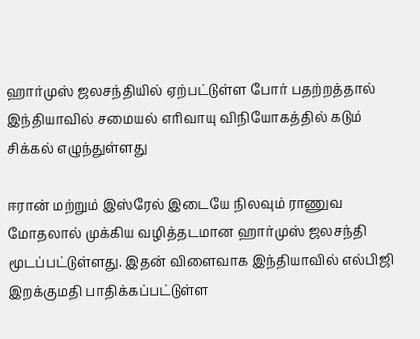ஹார்முஸ் ஜலசந்தியில் ஏற்பட்டுள்ள போர் பதற்றத்தால் இந்தியாவில் சமையல் எரிவாயு விநியோகத்தில் கடும் சிக்கல் எழுந்துள்ளது

ஈரான் மற்றும் இஸ்ரேல் இடையே நிலவும் ராணுவ மோதலால் முக்கிய வழித்தடமான ஹார்முஸ் ஜலசந்தி மூடப்பட்டுள்ளது. இதன் விளைவாக இந்தியாவில் எல்பிஜி இறக்குமதி பாதிக்கப்பட்டுள்ள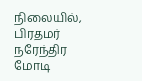நிலையில், பிரதமர் நரேந்திர மோடி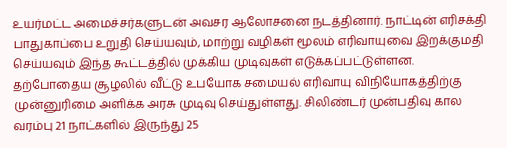உயர்மட்ட அமைச்சர்களுடன் அவசர ஆலோசனை நடத்தினார். நாட்டின் எரிசக்தி பாதுகாப்பை உறுதி செய்யவும், மாற்று வழிகள் மூலம் எரிவாயுவை இறக்குமதி செய்யவும் இந்த கூட்டத்தில் முக்கிய முடிவுகள் எடுக்கப்பட்டுள்ளன.
தற்போதைய சூழலில் வீட்டு உபயோக சமையல் எரிவாயு விநியோகத்திற்கு முன்னுரிமை அளிக்க அரசு முடிவு செய்துள்ளது. சிலிண்டர் முன்பதிவு கால வரம்பு 21 நாட்களில் இருந்து 25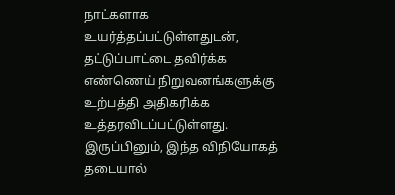நாட்களாக உயர்த்தப்பட்டுள்ளதுடன், தட்டுப்பாட்டை தவிர்க்க எண்ணெய் நிறுவனங்களுக்கு உற்பத்தி அதிகரிக்க உத்தரவிடப்பட்டுள்ளது. இருப்பினும், இந்த விநியோகத் தடையால்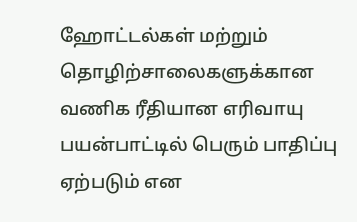ஹோட்டல்கள் மற்றும் தொழிற்சாலைகளுக்கான வணிக ரீதியான எரிவாயு பயன்பாட்டில் பெரும் பாதிப்பு ஏற்படும் என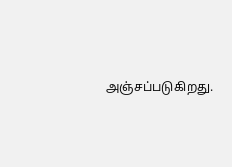அஞ்சப்படுகிறது.